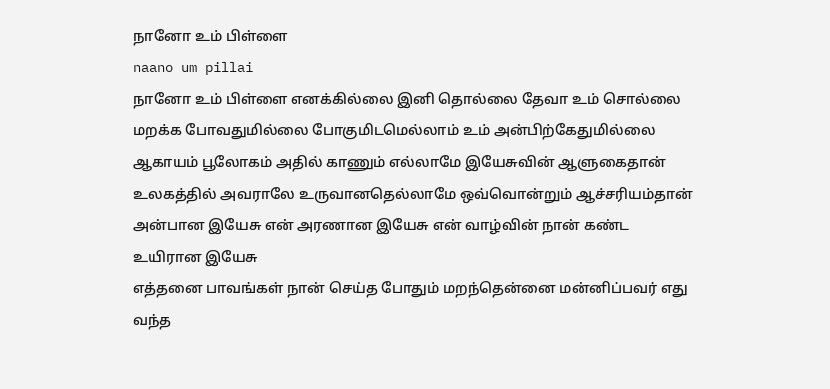நானோ உம் பிள்ளை
naano um pillai
நானோ உம் பிள்ளை எனக்கில்லை இனி தொல்லை தேவா உம் சொல்லை மறக்க போவதுமில்லை போகுமிடமெல்லாம் உம் அன்பிற்கேதுமில்லை
ஆகாயம் பூலோகம் அதில் காணும் எல்லாமே இயேசுவின் ஆளுகைதான் உலகத்தில் அவராலே உருவானதெல்லாமே ஒவ்வொன்றும் ஆச்சரியம்தான்
அன்பான இயேசு என் அரணான இயேசு என் வாழ்வின் நான் கண்ட உயிரான இயேசு
எத்தனை பாவங்கள் நான் செய்த போதும் மறந்தென்னை மன்னிப்பவர் எது வந்த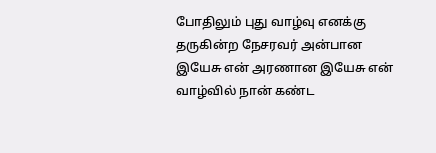போதிலும் புது வாழ்வு எனக்கு தருகின்ற நேசரவர் அன்பான இயேசு என் அரணான இயேசு என் வாழ்வில் நான் கண்ட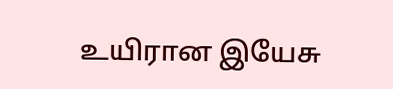உயிரான இயேசு